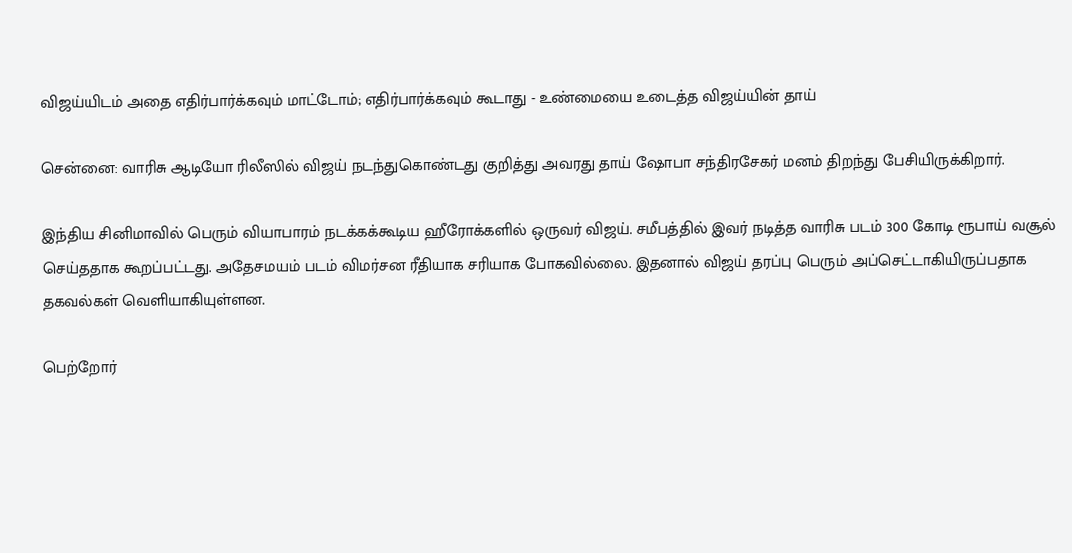விஜய்யிடம் அதை எதிர்பார்க்கவும் மாட்டோம்; எதிர்பார்க்கவும் கூடாது - உண்மையை உடைத்த விஜய்யின் தாய்

சென்னை: வாரிசு ஆடியோ ரிலீஸில் விஜய் நடந்துகொண்டது குறித்து அவரது தாய் ஷோபா சந்திரசேகர் மனம் திறந்து பேசியிருக்கிறார்.

இந்திய சினிமாவில் பெரும் வியாபாரம் நடக்கக்கூடிய ஹீரோக்களில் ஒருவர் விஜய். சமீபத்தில் இவர் நடித்த வாரிசு படம் 300 கோடி ரூபாய் வசூல் செய்ததாக கூறப்பட்டது. அதேசமயம் படம் விமர்சன ரீதியாக சரியாக போகவில்லை. இதனால் விஜய் தரப்பு பெரும் அப்செட்டாகியிருப்பதாக தகவல்கள் வெளியாகியுள்ளன.

பெற்றோர்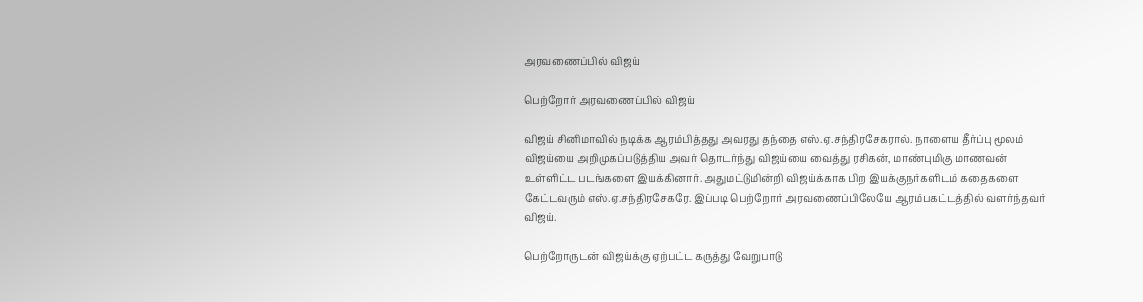அரவணைப்பில் விஜய்

பெற்றோர் அரவணைப்பில் விஜய்

விஜய் சினிமாவில் நடிக்க ஆரம்பித்தது அவரது தந்தை எஸ்.ஏ.சந்திரசேகரால். நாளைய தீர்ப்பு மூலம் விஜய்யை அறிமுகப்படுத்திய அவர் தொடர்ந்து விஜய்யை வைத்து ரசிகன், மாண்புமிகு மாணவன் உள்ளிட்ட படங்களை இயக்கினார். அதுமட்டுமின்றி விஜய்க்காக பிற இயக்குநர்களிடம் கதைகளை கேட்டவரும் எஸ்.ஏ.சந்திரசேகரே. இப்படி பெற்றோர் அரவணைப்பிலேயே ஆரம்பகட்டத்தில் வளர்ந்தவர் விஜய்.

பெற்றோருடன் விஜய்க்கு ஏற்பட்ட கருத்து வேறுபாடு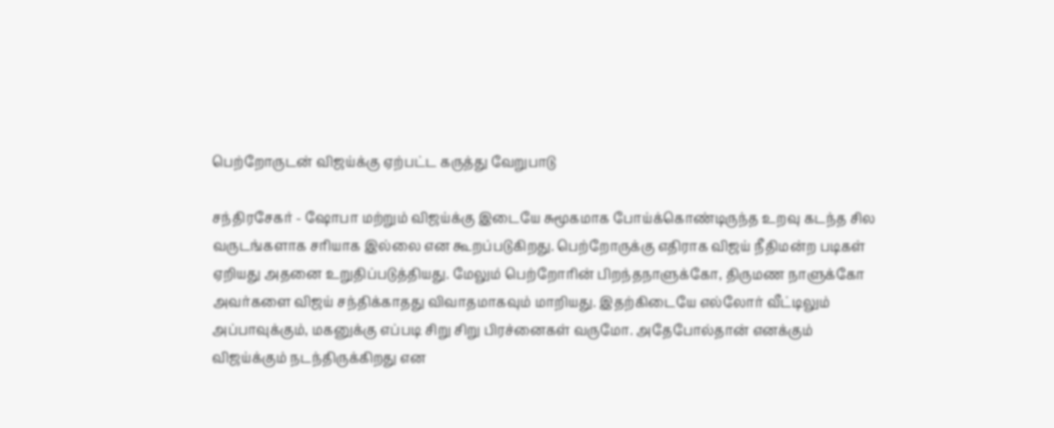பெற்றோருடன் விஜய்க்கு ஏற்பட்ட கருத்து வேறுபாடு

சந்திரசேகர் - ஷோபா மற்றும் விஜய்க்கு இடையே சுமூகமாக போய்க்கொண்டிருந்த உறவு கடந்த சில வருடங்களாக சரியாக இல்லை என கூறப்படுகிறது. பெற்றோருக்கு எதிராக விஜய் நீதிமன்ற படிகள் ஏறியது அதனை உறுதிப்படுத்தியது. மேலும் பெற்றோரின் பிறந்தநாளுக்கோ, திருமண நாளுக்கோ அவர்களை விஜய் சந்திக்காதது விவாதமாகவும் மாறியது. இதற்கிடையே எல்லோர் வீட்டிலும் அப்பாவுக்கும், மகனுக்கு எப்படி சிறு சிறு பிரச்னைகள் வருமோ. அதேபோல்தான் எனக்கும் விஜய்க்கும் நடந்திருக்கிறது என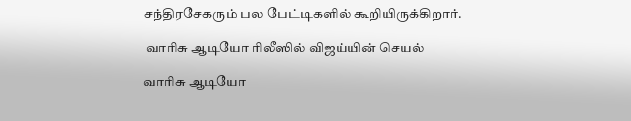சந்திரசேகரும் பல பேட்டிகளில் கூறியிருக்கிறார்.

 வாரிசு ஆடியோ ரிலீஸில் விஜய்யின் செயல்

வாரிசு ஆடியோ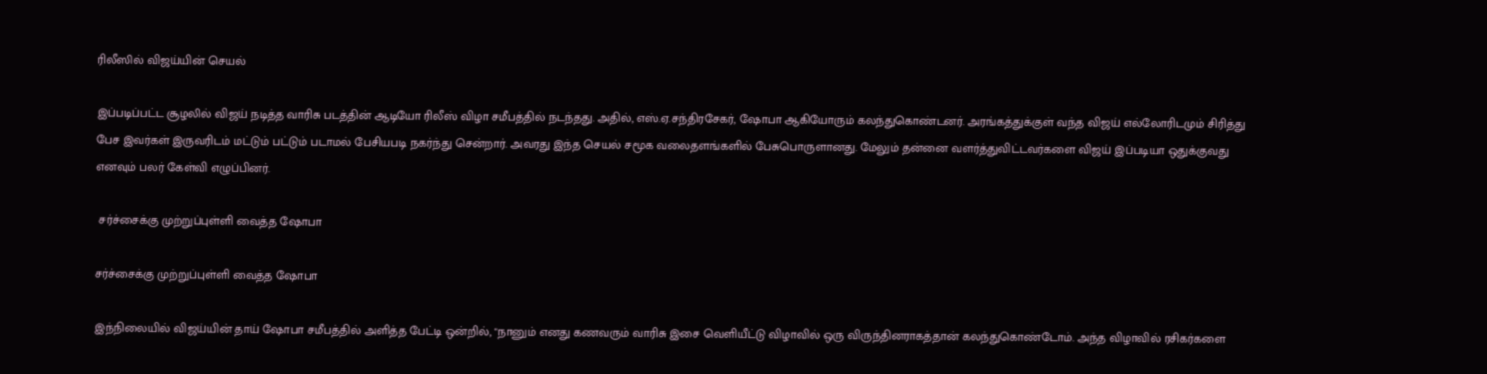ரிலீஸில் விஜய்யின் செயல்

இப்படிப்பட்ட சூழலில் விஜய் நடித்த வாரிசு படத்தின் ஆடியோ ரிலீஸ் விழா சமீபத்தில் நடந்தது. அதில், எஸ்.ஏ.சந்திரசேகர், ஷோபா ஆகியோரும் கலந்துகொண்டனர். அரங்கத்துக்குள் வந்த விஜய் எல்லோரிடமும் சிரித்து பேச இவர்கள் இருவரிடம் மட்டும் பட்டும் படாமல் பேசியபடி நகர்ந்து சென்றார். அவரது இந்த செயல் சமூக வலைதளங்களில் பேசுபொருளானது. மேலும் தன்னை வளர்த்துவிட்டவர்களை விஜய் இப்படியா ஒதுக்குவது எனவும் பலர் கேள்வி எழுப்பினர்.

 சர்ச்சைக்கு முற்றுப்புள்ளி வைத்த ஷோபா

சர்ச்சைக்கு முற்றுப்புள்ளி வைத்த ஷோபா

இந்நிலையில் விஜய்யின் தாய் ஷோபா சமீபத்தில் அளித்த பேட்டி ஒன்றில், "நானும் எனது கணவரும் வாரிசு இசை வெளியீட்டு விழாவில் ஒரு விருந்தினராகத்தான் கலந்துகொண்டோம். அந்த விழாவில் ரசிகர்களை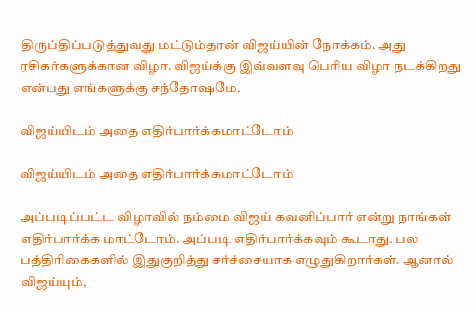திருப்திப்படுத்துவது மட்டும்தான் விஜய்யின் நோக்கம். அது ரசிகர்களுக்கான விழா. விஜய்க்கு இவ்வளவு பெரிய விழா நடக்கிறது என்பது எங்களுக்கு சந்தோஷமே.

விஜய்யிடம் அதை எதிர்பார்க்கமாட்டோம்

விஜய்யிடம் அதை எதிர்பார்க்கமாட்டோம்

அப்படிப்பட்ட விழாவில் நம்மை விஜய் கவனிப்பார் என்று நாங்கள் எதிர்பார்க்க மாட்டோம். அப்படி எதிர்பார்க்கவும் கூடாது. பல பத்திரிகைகளில் இதுகுறித்து சர்ச்சையாக எழுதுகிறார்கள். ஆனால் விஜய்யும்,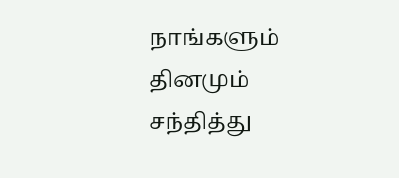நாங்களும் தினமும் சந்தித்து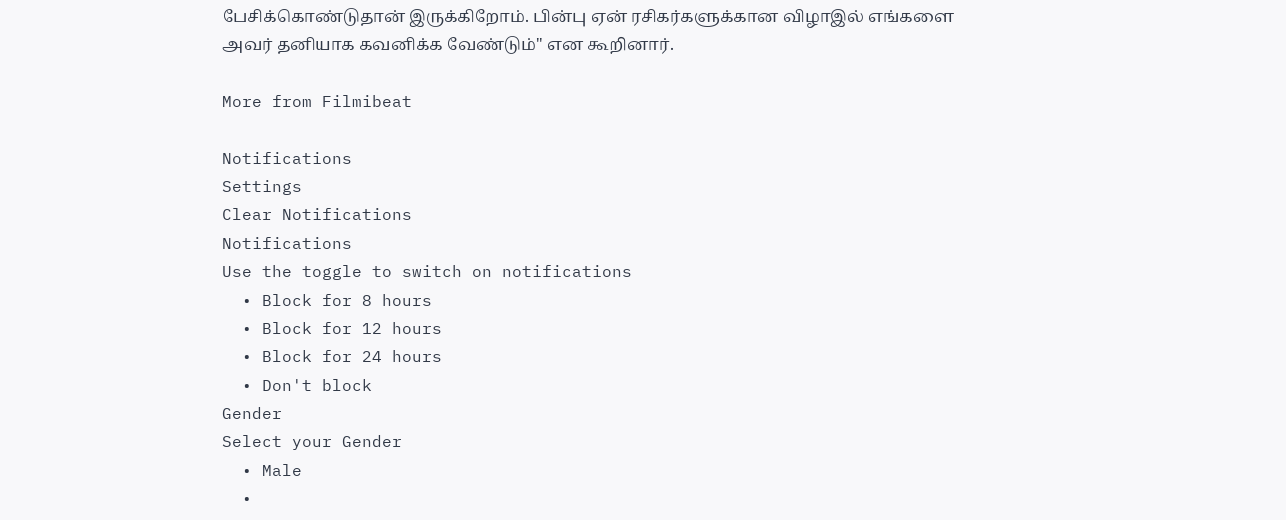பேசிக்கொண்டுதான் இருக்கிறோம். பின்பு ஏன் ரசிகர்களுக்கான விழாஇல் எங்களை அவர் தனியாக கவனிக்க வேண்டும்" என கூறினார்.

More from Filmibeat

Notifications
Settings
Clear Notifications
Notifications
Use the toggle to switch on notifications
  • Block for 8 hours
  • Block for 12 hours
  • Block for 24 hours
  • Don't block
Gender
Select your Gender
  • Male
  •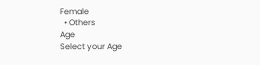Female
  • Others
Age
Select your Age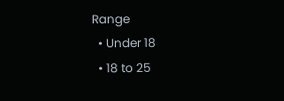Range
  • Under 18
  • 18 to 25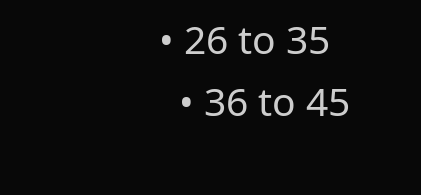• 26 to 35
  • 36 to 45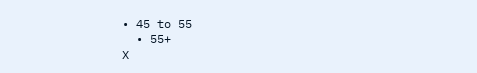• 45 to 55
  • 55+
X